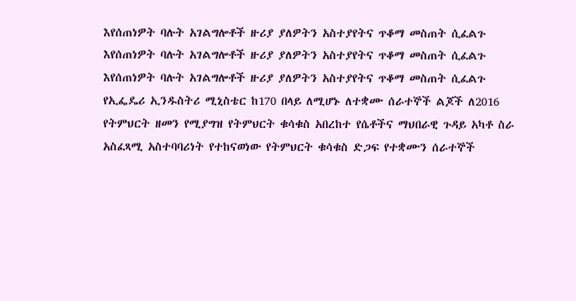እየሰጠነዎት ባሉት አገልግሎቶች ዙሪያ ያለዎትን አስተያየትና ጥቆማ መስጠት ሲፈልጉ
እየሰጠነዎት ባሉት አገልግሎቶች ዙሪያ ያለዎትን አስተያየትና ጥቆማ መስጠት ሲፈልጉ
እየሰጠነዎት ባሉት አገልግሎቶች ዙሪያ ያለዎትን አስተያየትና ጥቆማ መስጠት ሲፈልጉ
የኢፌዴሪ ኢንዱስትሪ ሚኒስቴር ከ170 በላይ ለሚሆኑ ለተቋሙ ሰራተኞች ልጆች ለ2016 የትምህርት ዘመን የሚያግዝ የትምህርት ቁሳቁስ አበረከተ የሴቶችና ማህበራዊ ጉዳይ አካቶ ስራ አስፈጻሚ አስተባባሪነት የተከናወነው የትምህርት ቁሳቁስ ድጋፍ የተቋሙን ሰራተኞች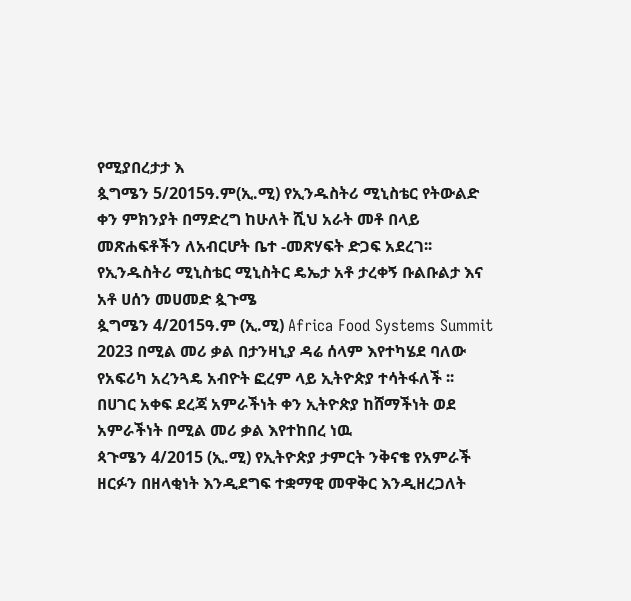የሚያበረታታ እ
ጷግሜን 5/2015ዓ.ም(ኢ.ሚ) የኢንዱስትሪ ሚኒስቴር የትውልድ ቀን ምክንያት በማድረግ ከሁለት ሺህ አራት መቶ በላይ መጽሐፍቶችን ለአብርሆት ቤተ -መጽሃፍት ድጋፍ አደረገ፡፡ የኢንዱስትሪ ሚኒስቴር ሚኒስትር ዴኤታ አቶ ታረቀኝ ቡልቡልታ እና አቶ ሀሰን መሀመድ ጷጉሜ
ጷግሜን 4/2015ዓ.ም (ኢ.ሚ) Africa Food Systems Summit 2023 በሚል መሪ ቃል በታንዛኒያ ዳሬ ሰላም እየተካሄደ ባለው የአፍሪካ አረንጓዴ አብዮት ፎረም ላይ ኢትዮጵያ ተሳትፋለች ፡፡
በሀገር አቀፍ ደረጃ አምራችነት ቀን ኢትዮጵያ ከሸማችነት ወደ አምራችነት በሚል መሪ ቃል እየተከበረ ነዉ
ጳጉሜን 4/2015 (ኢ.ሚ) የኢትዮጵያ ታምርት ንቅናቄ የአምራች ዘርፉን በዘላቂነት እንዲደግፍ ተቋማዊ መዋቅር እንዲዘረጋለት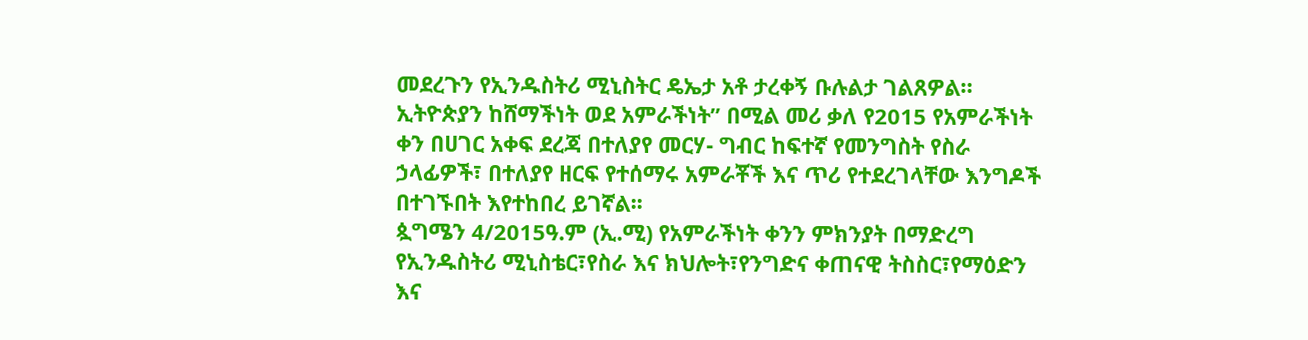መደረጉን የኢንዱስትሪ ሚኒስትር ዴኤታ አቶ ታረቀኝ ቡሉልታ ገልጸዎል።
ኢትዮጵያን ከሸማችነት ወደ አምራችነት” በሚል መሪ ቃለ የ2015 የአምራችነት ቀን በሀገር አቀፍ ደረጃ በተለያየ መርሃ- ግብር ከፍተኛ የመንግስት የስራ ኃላፊዎች፣ በተለያየ ዘርፍ የተሰማሩ አምራቾች እና ጥሪ የተደረገላቸው እንግዶች በተገኙበት እየተከበረ ይገኛል፡፡
ጷግሜን 4/2015ዓ.ም (ኢ.ሚ) የአምራችነት ቀንን ምክንያት በማድረግ የኢንዱስትሪ ሚኒስቴር፣የስራ እና ክህሎት፣የንግድና ቀጠናዊ ትስስር፣የማዕድን እና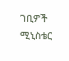ገቢዎች ሚኒስቴር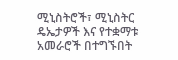ሚኒስትሮች፣ ሚኒስትር ዴኤታዎች እና የተቋማቱ አመራሮች በተግኙበት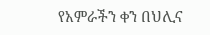የአምራችን ቀን በህሊና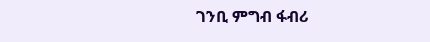ገንቢ ምግብ ፋብሪ